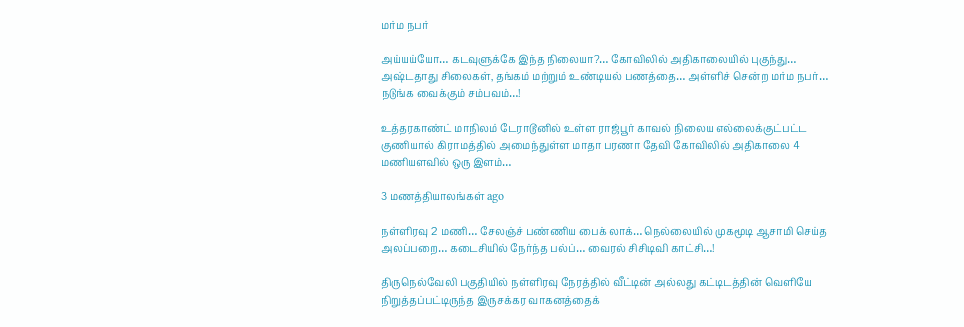மர்ம நபர்

அய்யய்யோ… கடவுளுக்கே இந்த நிலையா?… கோவிலில் அதிகாலையில் புகுந்து… அஷ்டதாது சிலைகள், தங்கம் மற்றும் உண்டியல் பணத்தை… அள்ளிச் சென்ற மர்ம நபர்… நடுங்க வைக்கும் சம்பவம்…!

உத்தரகாண்ட் மாநிலம் டேராடூனில் உள்ள ராஜ்பூர் காவல் நிலைய எல்லைக்குட்பட்ட குணியால் கிராமத்தில் அமைந்துள்ள மாதா பரணா தேவி கோவிலில் அதிகாலை 4 மணியளவில் ஒரு இளம்…

3 மணத்தியாலங்கள் ago

நள்ளிரவு 2 மணி… சேலஞ்ச் பண்ணிய பைக் லாக்… நெல்லையில் முகமூடி ஆசாமி செய்த அலப்பறை… கடைசியில் நேர்ந்த பல்ப்… வைரல் சிசிடிவி காட்சி…!

திருநெல்வேலி பகுதியில் நள்ளிரவு நேரத்தில் வீட்டின் அல்லது கட்டிடத்தின் வெளியே நிறுத்தப்பட்டிருந்த இருசக்கர வாகனத்தைக்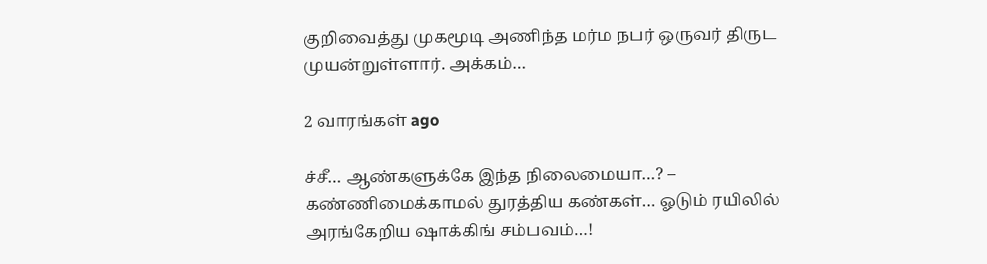குறிவைத்து முகமூடி அணிந்த மர்ம நபர் ஒருவர் திருட முயன்றுள்ளார். அக்கம்…

2 வாரங்கள் ago

ச்சீ… ஆண்களுக்கே இந்த நிலைமையா…? – கண்ணிமைக்காமல் துரத்திய கண்கள்… ஓடும் ரயிலில் அரங்கேறிய ஷாக்கிங் சம்பவம்…!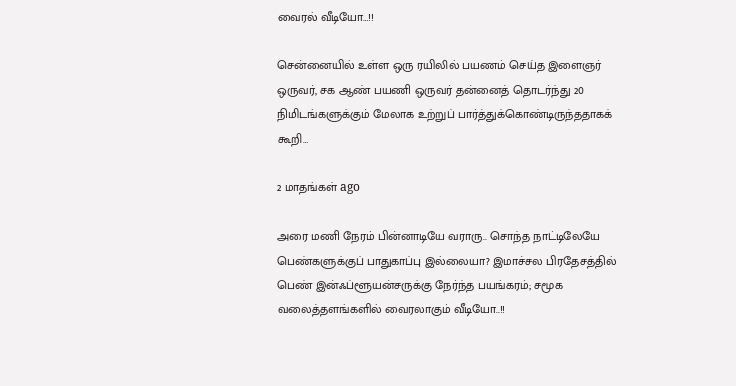வைரல் வீடியோ…!!

சென்னையில் உள்ள ஒரு ரயிலில் பயணம் செய்த இளைஞர் ஒருவர், சக ஆண் பயணி ஒருவர் தன்னைத் தொடர்ந்து 20 நிமிடங்களுக்கும் மேலாக உற்றுப் பார்த்துக்கொண்டிருந்ததாகக் கூறி…

2 மாதங்கள் ago

அரை மணி நேரம் பின்னாடியே வராரு.. சொந்த நாட்டிலேயே பெண்களுக்குப் பாதுகாப்பு இல்லையா? இமாச்சல பிரதேசத்தில் பெண் இன்ஃப்ளூயன்சருக்கு நேர்ந்த பயங்கரம்; சமூக வலைத்தளங்களில் வைரலாகும் வீடியோ..!!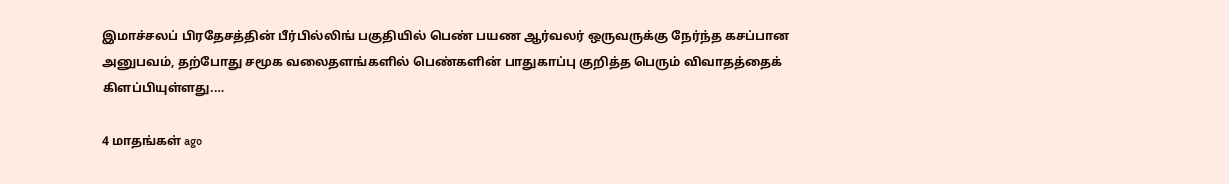இமாச்சலப் பிரதேசத்தின் பீர்பில்லிங் பகுதியில் பெண் பயண ஆர்வலர் ஒருவருக்கு நேர்ந்த கசப்பான அனுபவம், தற்போது சமூக வலைதளங்களில் பெண்களின் பாதுகாப்பு குறித்த பெரும் விவாதத்தைக் கிளப்பியுள்ளது.…

4 மாதங்கள் ago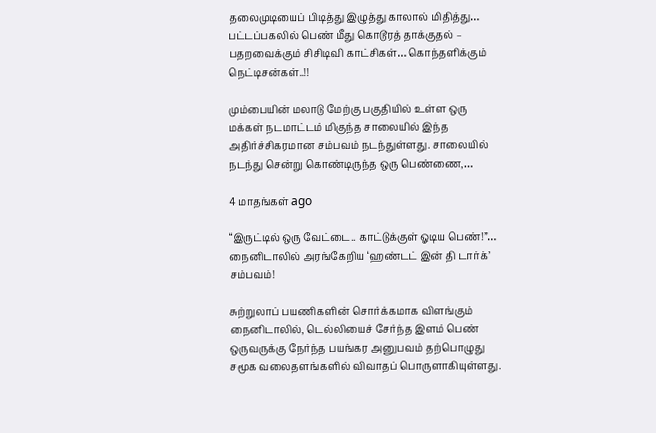தலைமுடியைப் பிடித்து இழுத்து காலால் மிதித்து… பட்டப்பகலில் பெண் மீது கொடூரத் தாக்குதல் – பதறவைக்கும் சிசிடிவி காட்சிகள்… கொந்தளிக்கும் நெட்டிசன்கள்..!!

மும்பையின் மலாடு மேற்கு பகுதியில் உள்ள ஒரு மக்கள் நடமாட்டம் மிகுந்த சாலையில் இந்த அதிர்ச்சிகரமான சம்பவம் நடந்துள்ளது. சாலையில் நடந்து சென்று கொண்டிருந்த ஒரு பெண்ணை,…

4 மாதங்கள் ago

“இருட்டில் ஒரு வேட்டை.. காட்டுக்குள் ஓடிய பெண்!”… நைனிடாலில் அரங்கேறிய ‘ஹண்டட் இன் தி டார்க்’ சம்பவம்!

சுற்றுலாப் பயணிகளின் சொர்க்கமாக விளங்கும் நைனிடாலில், டெல்லியைச் சேர்ந்த இளம் பெண் ஒருவருக்கு நேர்ந்த பயங்கர அனுபவம் தற்பொழுது சமூக வலைதளங்களில் விவாதப் பொருளாகியுள்ளது.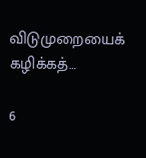விடுமுறையைக் கழிக்கத்…

6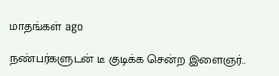மாதங்கள் ago

நண்பர்களுடன் டீ குடிக்க சென்ற இளைஞர்..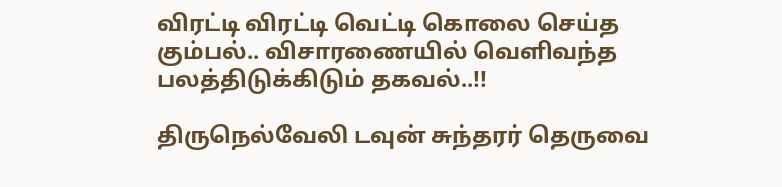விரட்டி விரட்டி வெட்டி கொலை செய்த கும்பல்.. விசாரணையில் வெளிவந்த பலத்திடுக்கிடும் தகவல்..!!

திருநெல்வேலி டவுன் சுந்தரர் தெருவை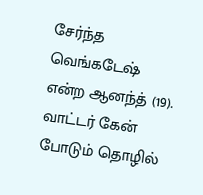சேர்ந்த வெங்கடேஷ் என்ற ஆனந்த் (19). வாட்டர் கேன் போடும் தொழில்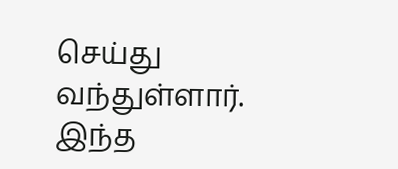செய்து வந்துள்ளார். இந்த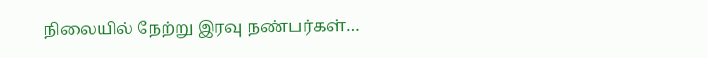நிலையில் நேற்று இரவு நண்பர்கள்…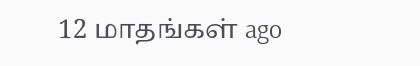12 மாதங்கள் ago